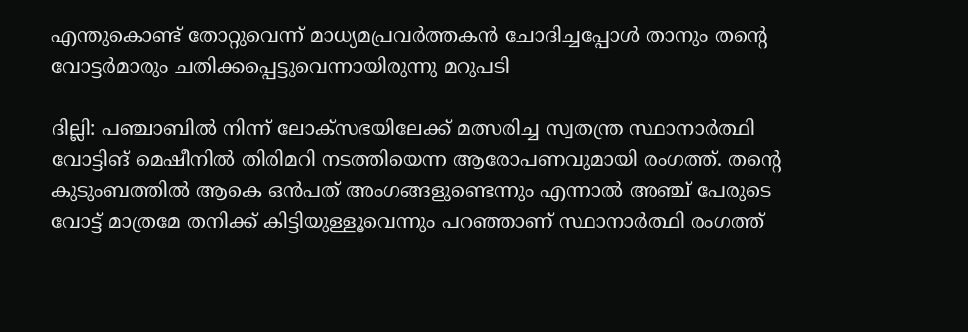എന്തുകൊണ്ട് തോറ്റുവെന്ന് മാധ്യമപ്രവർത്തകൻ ചോദിച്ചപ്പോൾ താനും തന്റെ വോട്ടർമാരും ചതിക്കപ്പെട്ടുവെന്നായിരുന്നു മറുപടി

ദില്ലി: പഞ്ചാബിൽ നിന്ന് ലോക്സഭയിലേക്ക് മത്സരിച്ച സ്വതന്ത്ര സ്ഥാനാർത്ഥി വോട്ടിങ് മെഷീനിൽ തിരിമറി നടത്തിയെന്ന ആരോപണവുമായി രംഗത്ത്. തന്റെ കുടുംബത്തിൽ ആകെ ഒൻപത് അംഗങ്ങളുണ്ടെന്നും എന്നാൽ അഞ്ച് പേരുടെ വോട്ട് മാത്രമേ തനിക്ക് കിട്ടിയുള്ളൂവെന്നും പറഞ്ഞാണ് സ്ഥാനാർത്ഥി രംഗത്ത്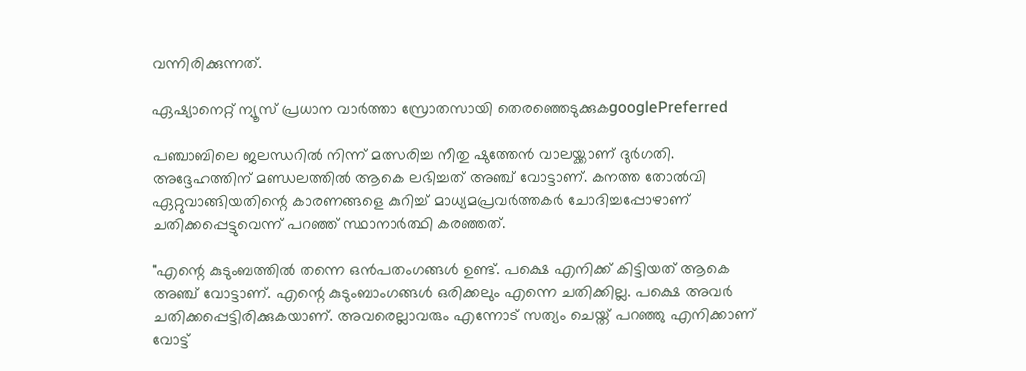വന്നിരിക്കുന്നത്.

ഏഷ്യാനെറ്റ് ന്യൂസ് പ്രധാന വാർത്താ സ്രോതസായി തെരഞ്ഞെടുക്കുകgooglePreferred

പഞ്ചാബിലെ ജലന്ധറിൽ നിന്ന് മത്സരിച്ച നീതു ഷുത്തേൻ വാലയ്ക്കാണ് ദുർഗതി. അദ്ദേഹത്തിന് മണ്ഡലത്തിൽ ആകെ ലഭിച്ചത് അഞ്ച് വോട്ടാണ്. കനത്ത തോൽവി ഏറ്റുവാങ്ങിയതിന്റെ കാരണങ്ങളെ കുറിച്ച് മാധ്യമപ്രവർത്തകർ ചോദിച്ചപ്പോഴാണ് ചതിക്കപ്പെട്ടുവെന്ന് പറഞ്ഞ് സ്ഥാനാർത്ഥി കരഞ്ഞത്.

"എന്റെ കുടുംബത്തിൽ തന്നെ ഒൻപതംഗങ്ങൾ ഉണ്ട്. പക്ഷെ എനിക്ക് കിട്ടിയത് ആകെ അഞ്ച് വോട്ടാണ്. എന്റെ കുടുംബാംഗങ്ങൾ ഒരിക്കലും എന്നെ ചതിക്കില്ല. പക്ഷെ അവർ ചതിക്കപ്പെട്ടിരിക്കുകയാണ്. അവരെല്ലാവരും എന്നോട് സത്യം ചെയ്ത് പറഞ്ഞു എനിക്കാണ് വോട്ട്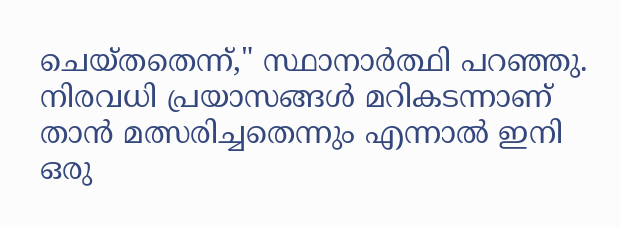ചെയ്തതെന്ന്," സ്ഥാനാർത്ഥി പറഞ്ഞു. നിരവധി പ്രയാസങ്ങൾ മറികടന്നാണ് താൻ മത്സരിച്ചതെന്നും എന്നാൽ ഇനി ഒരു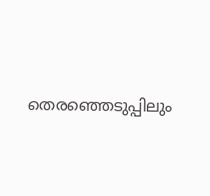തെരഞ്ഞെടുപ്പിലും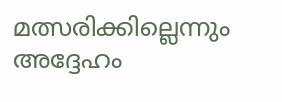മത്സരിക്കില്ലെന്നും അദ്ദേഹം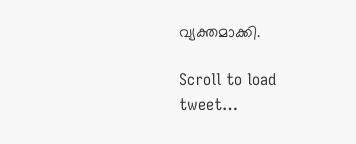വ്യക്തമാക്കി.

Scroll to load tweet…